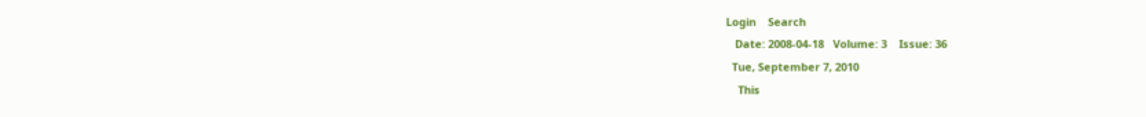Login    Search
   Date: 2008-04-18   Volume: 3    Issue: 36
  Tue, September 7, 2010
    This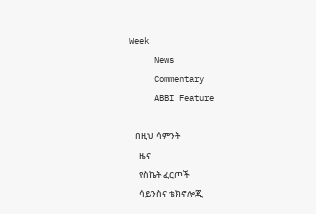Week
     News
     Commentary
     ABBI Feature

   በዚህ ሳምንት
     ዜና
     የስኬት ፈርጦች
     ሳይንስና ቴክኖሎጂ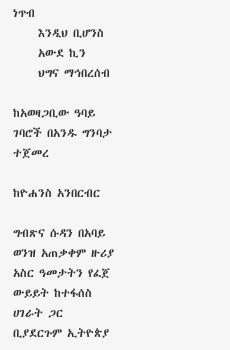ነጥብ
     እንዲህ ቢሆንስ
     አውደ ኪን
     ህግና ማኅበረሰብ

ከአወዛጋቢው ዓባይ ገባሮች በአንዱ ግንባታ ተጀመረ

ከዮሐንስ አንበርብር

ግብጽና ሱዳን በአባይ ወንዝ አጠቃቀም ዙሪያ አስር ዓመታትን የፈጀ ውይይት ከተፋሰስ ሀገራት ጋር ቢያደርጉም ኢትዮጵያ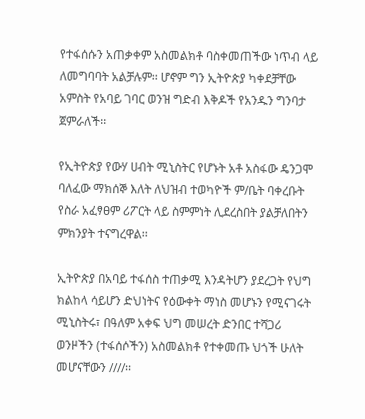የተፋሰሱን አጠቃቀም አስመልክቶ ባስቀመጠችው ነጥብ ላይ ለመግባባት አልቻሉም፡፡ ሆኖም ግን ኢትዮጵያ ካቀደቻቸው አምስት የአባይ ገባር ወንዝ ግድብ እቅዶች የአንዱን ግንባታ ጀምራለች፡፡

የኢትዮጵያ የውሃ ሀብት ሚኒስትር የሆኑት አቶ አስፋው ዴንጋሞ ባለፈው ማክሰኞ እለት ለህዝብ ተወካዮች ም/ቤት ባቀረቡት የስራ አፈፃፀም ሪፖርት ላይ ስምምነት ሊደረስበት ያልቻለበትን ምክንያት ተናግረዋል፡፡

ኢትዮጵያ በአባይ ተፋሰስ ተጠቃሚ እንዳትሆን ያደረጋት የህግ ክልከላ ሳይሆን ድህነትና የዕውቀት ማነስ መሆኑን የሚናገሩት ሚኒስትሩ፣ በዓለም አቀፍ ህግ መሠረት ድንበር ተሻጋሪ ወንዞችን (ተፋሰሶችን) አስመልክቶ የተቀመጡ ህጎች ሁለት መሆናቸውን ////፡፡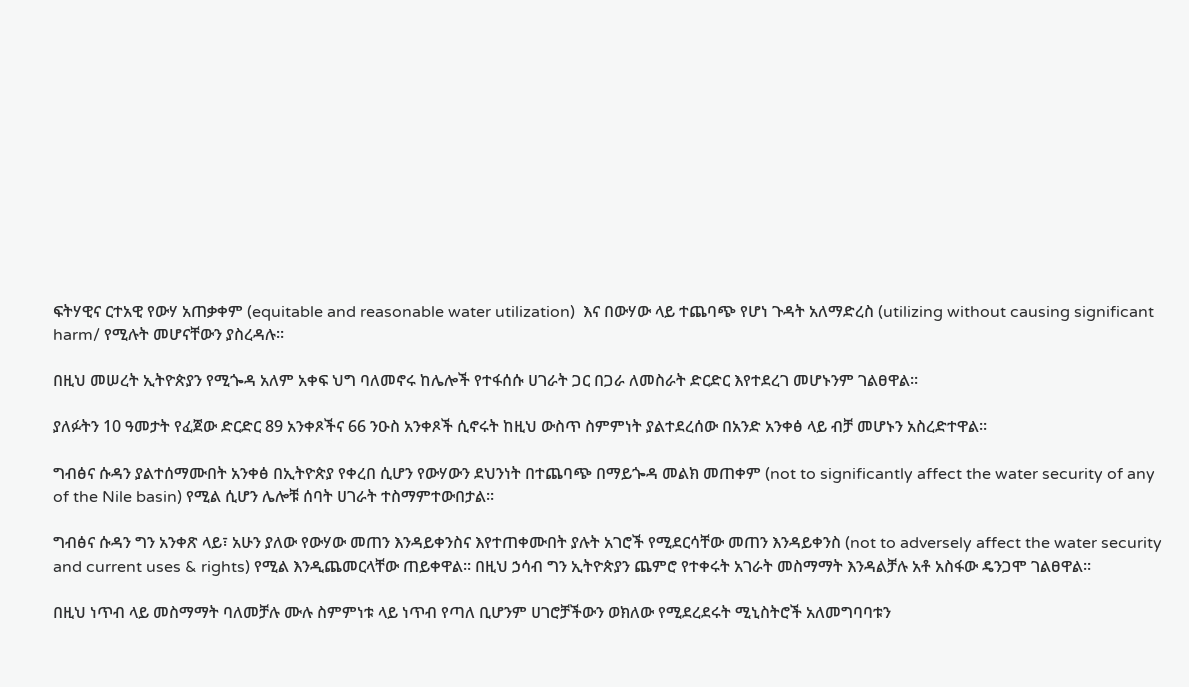ፍትሃዊና ርተአዊ የውሃ አጠቃቀም (equitable and reasonable water utilization)  እና በውሃው ላይ ተጨባጭ የሆነ ጉዳት አለማድረስ (utilizing without causing significant harm/ የሚሉት መሆናቸውን ያስረዳሉ፡፡

በዚህ መሠረት ኢትዮጵያን የሚጐዳ አለም አቀፍ ህግ ባለመኖሩ ከሌሎች የተፋሰሱ ሀገራት ጋር በጋራ ለመስራት ድርድር እየተደረገ መሆኑንም ገልፀዋል፡፡

ያለፉትን 10 ዓመታት የፈጀው ድርድር 89 አንቀጾችና 66 ንዑስ አንቀጾች ሲኖሩት ከዚህ ውስጥ ስምምነት ያልተደረሰው በአንድ አንቀፅ ላይ ብቻ መሆኑን አስረድተዋል፡፡

ግብፅና ሱዳን ያልተሰማሙበት አንቀፅ በኢትዮጵያ የቀረበ ሲሆን የውሃውን ደህንነት በተጨባጭ በማይጐዳ መልክ መጠቀም (not to significantly affect the water security of any of the Nile basin) የሚል ሲሆን ሌሎቹ ሰባት ሀገራት ተስማምተውበታል፡፡

ግብፅና ሱዳን ግን አንቀጽ ላይ፣ አሁን ያለው የውሃው መጠን እንዳይቀንስና እየተጠቀሙበት ያሉት አገሮች የሚደርሳቸው መጠን እንዳይቀንስ (not to adversely affect the water security and current uses & rights) የሚል እንዲጨመርላቸው ጠይቀዋል፡፡ በዚህ ኃሳብ ግን ኢትዮጵያን ጨምሮ የተቀሩት አገራት መስማማት እንዳልቻሉ አቶ አስፋው ዴንጋሞ ገልፀዋል፡፡

በዚህ ነጥብ ላይ መስማማት ባለመቻሉ ሙሉ ስምምነቱ ላይ ነጥብ የጣለ ቢሆንም ሀገሮቻችውን ወክለው የሚደረደሩት ሚኒስትሮች አለመግባባቱን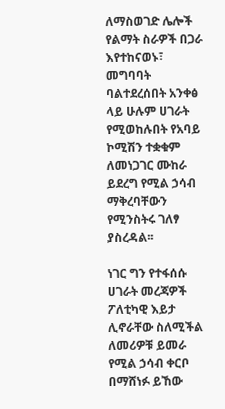ለማስወገድ ሌሎች የልማት ስራዎች በጋራ እየተከናወኑ፣ መግባባት ባልተደረሰበት አንቀፅ ላይ ሁሉም ሀገራት የሚወከሉበት የአባይ ኮሚሽን ተቋቁም ለመነጋገር ሙከራ ይደረግ የሚል ኃሳብ ማቅረባቸውን የሚንስትሩ ገለፃ ያስረዳል፡፡

ነገር ግን የተፋሰሱ ሀገራት መረጃዎች ፖለቲካዊ እይታ ሊኖራቸው ስለሚችል ለመሪዎቹ ይመራ የሚል ኃሳብ ቀርቦ በማሸነፉ ይኸው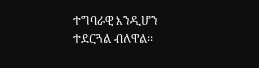ተግባራዊ እንዲሆን ተደርጓል ብለዋል፡፡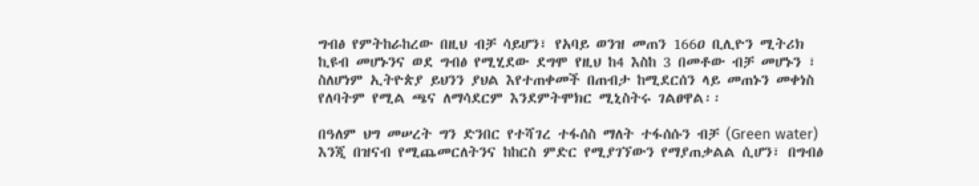ግብፅ የምትከራከረው በዚህ ብቻ ሳይሆን፣ የአባይ ወንዝ መጠን 166ዐ ቢሊዮን ሚትሪክ ኪዩብ መሆኑንና ወደ ግብፅ የሚሂደው ደግሞ የዚህ ከ4 እስከ 3 በመቶው ብቻ መሆኑን ፣ ስለሆነም ኢትዮጵያ ይህንን ያህል እየተጠቀመች በጠብታ ከሚደርሰን ላይ መጠኑን መቀነስ የለባትም የሚል ጫና ለማሳደርም እንደምትሞክር ሚኒስትሩ ገልፀዋል፡፡

በዓለም ህግ መሠረት ግን ድንበር የተሻገረ ተፋሰስ ማለት ተፋሰሱን ብቻ (Green water) እንጂ በዝናብ የሚጨመርለትንና ከከርስ ምድር የሚያገኘውን የማያጠቃልል ሲሆን፣ በግብፅ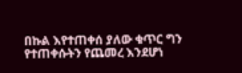በኩል እየተጠቀሰ ያለው ቁጥር ግን የተጠቀሱትን የጨመረ እንደሆነ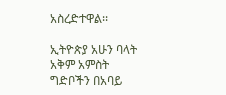አስረድተዋል፡፡

ኢትዮጵያ አሁን ባላት አቅም አምስት ግድቦችን በአባይ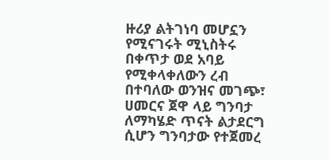ዙሪያ ልትገነባ መሆኗን የሚናገሩት ሚኒስትሩ በቀጥታ ወደ አባይ የሚቀላቀለውን ረብ በተባለው ወንዝና መገጭ፣ ሀመርና ጀዋ ላይ ግንባታ ለማካሄድ ጥናት ልታደርግ ሲሆን ግንባታው የተጀመረ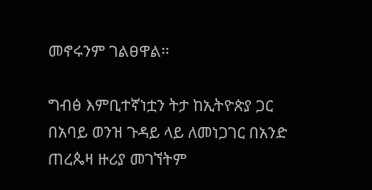መኖሩንም ገልፀዋል፡፡

ግብፅ እምቢተኛነቷን ትታ ከኢትዮጵያ ጋር በአባይ ወንዝ ጉዳይ ላይ ለመነጋገር በአንድ ጠረጴዛ ዙሪያ መገኘትም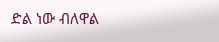ድል ነው ብለዋል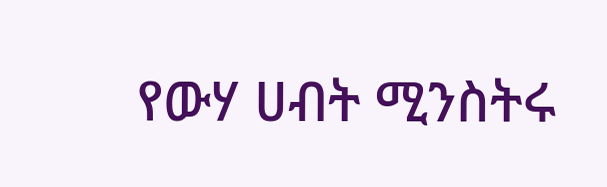የውሃ ሀብት ሚንስትሩ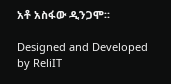አቶ አስፋው ዲንጋሞ፡፡

Designed and Developed by ReliIT